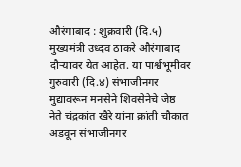औरंगाबाद : शुक्रवारी (दि.५) मुख्यमंत्री उध्दव ठाकरे औरंगाबाद दौऱ्यावर येत आहेत. या पार्श्वभूमीवर गुरुवारी (दि.४) संभाजीनगर मुद्यावरून मनसेने शिवसेनेचे जेष्ठ नेते चंद्रकांत खैरे यांना क्रांती चौकात अडवून संभाजीनगर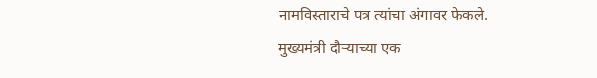नामविस्ताराचे पत्र त्यांचा अंगावर फेकले. मुख्यमंत्री दौऱ्याच्या एक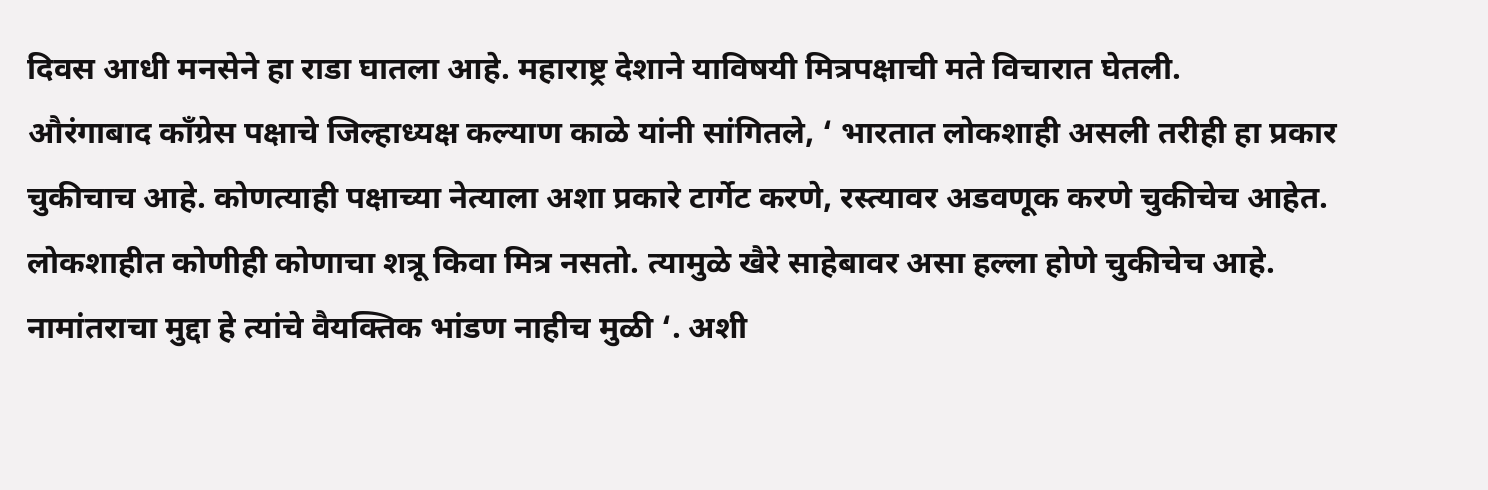दिवस आधी मनसेने हा राडा घातला आहे. महाराष्ट्र देशाने याविषयी मित्रपक्षाची मते विचारात घेतली.
औरंगाबाद कॉंग्रेस पक्षाचे जिल्हाध्यक्ष कल्याण काळे यांनी सांगितले, ‘ भारतात लोकशाही असली तरीही हा प्रकार चुकीचाच आहे. कोणत्याही पक्षाच्या नेत्याला अशा प्रकारे टार्गेट करणे, रस्त्यावर अडवणूक करणे चुकीचेच आहेत. लोकशाहीत कोणीही कोणाचा शत्रू किवा मित्र नसतो. त्यामुळे खैरे साहेबावर असा हल्ला होणे चुकीचेच आहे. नामांतराचा मुद्दा हे त्यांचे वैयक्तिक भांडण नाहीच मुळी ‘. अशी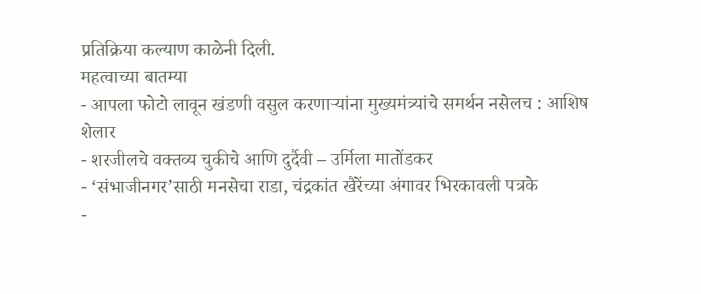प्रतिक्रिया कल्याण काळेनी दिली.
महत्वाच्या बातम्या
- आपला फोटो लावून खंडणी वसुल करणाऱ्यांना मुख्यमंत्र्यांचे समर्थन नसेलच : आशिष शेलार
- शरजीलचे वक्तव्य चुकीचे आणि दुर्दैवी – उर्मिला मातोंडकर
- ‘संभाजीनगर’साठी मनसेचा राडा, चंद्रकांत खैरेंच्या अंगावर भिरकावली पत्रके
-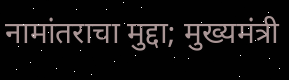नामांतराचा मुद्दा; मुख्यमंत्री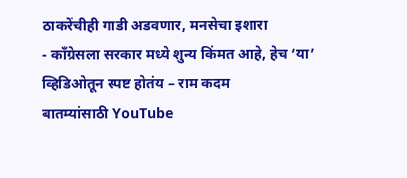ठाकरेंचीही गाडी अडवणार, मनसेचा इशारा
- कॉंग्रेसला सरकार मध्ये शुन्य किंमत आहे, हेच ‘या’ व्हिडिओतून स्पष्ट होतंय – राम कदम
बातम्यांसाठी YouTube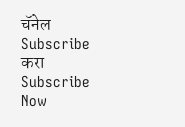चॅनेल Subscribe करा
Subscribe Now